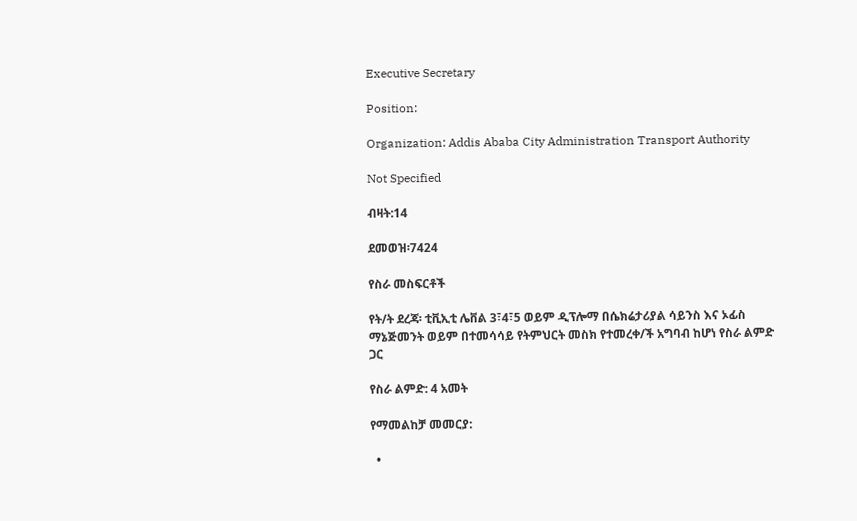Executive Secretary

Position:

Organization: Addis Ababa City Administration Transport Authority

Not Specified

ብዛት:14

ደመወዝ፡7424

የስራ መስፍርቶች

የት/ት ደረጃ፡ ቲቪኢቲ ሌቨል 3፣4፣5 ወይም ዲፕሎማ በሴክሬታሪያል ሳይንስ እና ኦፊስ ማኔጅመንት ወይም በተመሳሳይ የትምህርት መስክ የተመረቀ/ች አግባብ ከሆነ የስራ ልምድ ጋር

የስራ ልምድ: 4 አመት

የማመልከቻ መመርያ:

  •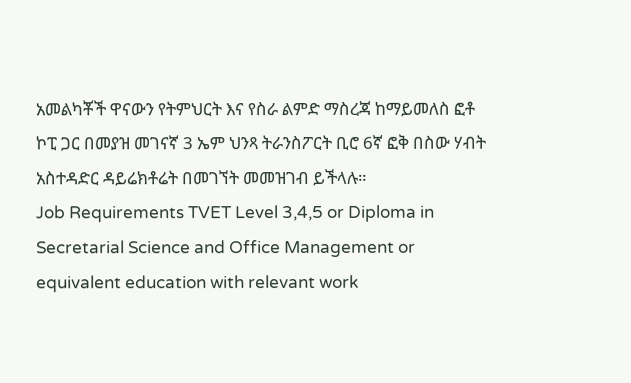አመልካቾች ዋናውን የትምህርት እና የስራ ልምድ ማስረጃ ከማይመለስ ፎቶ ኮፒ ጋር በመያዝ መገናኛ 3 ኤም ህንጻ ትራንስፖርት ቢሮ 6ኛ ፎቅ በስው ሃብት አስተዳድር ዳይሬክቶሬት በመገኘት መመዝገብ ይችላሉ።
Job Requirements TVET Level 3,4,5 or Diploma in Secretarial Science and Office Management or equivalent education with relevant work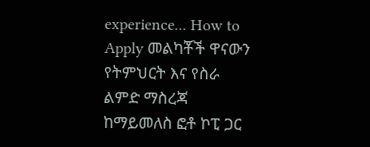experience... How to Apply መልካቾች ዋናውን የትምህርት እና የስራ ልምድ ማስረጃ ከማይመለስ ፎቶ ኮፒ ጋር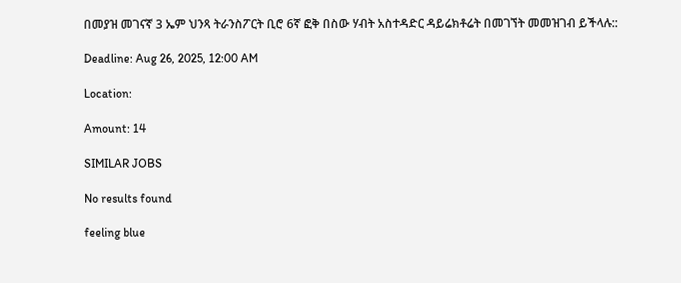በመያዝ መገናኛ 3 ኤም ህንጻ ትራንስፖርት ቢሮ 6ኛ ፎቅ በስው ሃብት አስተዳድር ዳይሬክቶሬት በመገኘት መመዝገብ ይችላሉ::

Deadline: Aug 26, 2025, 12:00 AM

Location:

Amount: 14

SIMILAR JOBS

No results found

feeling blue